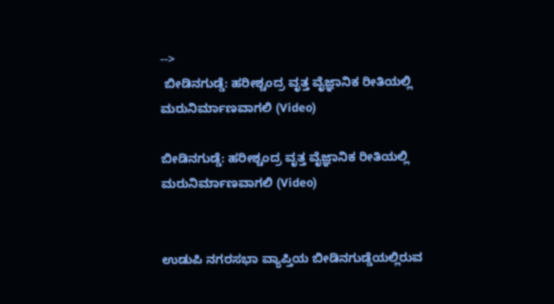-->
 ಬೀಡಿನಗುಡ್ಡೆ: ಹರೀಶ್ಚಂದ್ರ ವೃತ್ತ ವೈಜ್ಞಾನಿಕ ರೀತಿಯಲ್ಲಿ ಮರುನಿರ್ಮಾಣವಾಗಲಿ (Video)

ಬೀಡಿನಗುಡ್ಡೆ: ಹರೀಶ್ಚಂದ್ರ ವೃತ್ತ ವೈಜ್ಞಾನಿಕ ರೀತಿಯಲ್ಲಿ ಮರುನಿರ್ಮಾಣವಾಗಲಿ (Video)


ಉಡುಪಿ ನಗರಸಭಾ ವ್ಯಾಪ್ತಿಯ ಬೀಡಿನಗುಡ್ಡೆಯಲ್ಲಿರುವ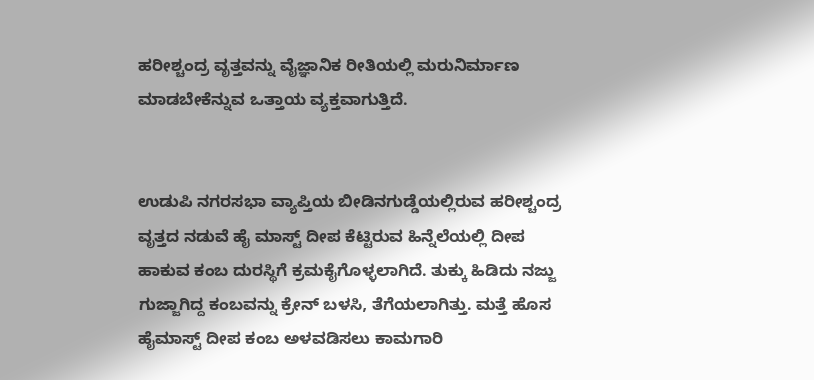ಹರೀಶ್ಚಂದ್ರ ವೃತ್ತವನ್ನು ವೈಜ್ಞಾನಿಕ ರೀತಿಯಲ್ಲಿ ಮರುನಿರ್ಮಾಣ ಮಾಡಬೇಕೆನ್ನುವ ಒತ್ತಾಯ ವ್ಯಕ್ತವಾಗುತ್ತಿದೆ.


ಉಡುಪಿ ನಗರಸಭಾ ವ್ಯಾಪ್ತಿಯ ಬೀಡಿನಗುಡ್ಡೆಯಲ್ಲಿರುವ ಹರೀಶ್ಚಂದ್ರ ವೃತ್ತದ ನಡುವೆ ಹೈ ಮಾಸ್ಟ್ ದೀಪ ಕೆಟ್ಟಿರುವ ಹಿನ್ನೆಲೆಯಲ್ಲಿ ದೀಪ ಹಾಕುವ ಕಂಬ ದುರಸ್ಥಿಗೆ ಕ್ರಮಕೈಗೊಳ್ಳಲಾಗಿದೆ. ತುಕ್ಕು ಹಿಡಿದು ನಜ್ಜು ಗುಜ್ಜಾಗಿದ್ದ ಕಂಬವನ್ನು ಕ್ರೇನ್ ಬಳಸಿ, ತೆಗೆಯಲಾಗಿತ್ತು. ಮತ್ತೆ ಹೊಸ ಹೈಮಾಸ್ಟ್ ದೀಪ ಕಂಬ ಅಳವಡಿಸಲು ಕಾಮಗಾರಿ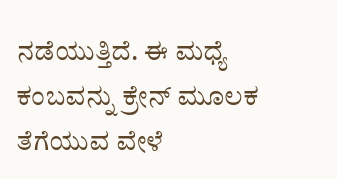ನಡೆಯುತ್ತಿದೆ. ಈ ಮಧ್ಯೆ ಕಂಬವನ್ನು ಕ್ರೇನ್ ಮೂಲಕ ತೆಗೆಯುವ ವೇಳೆ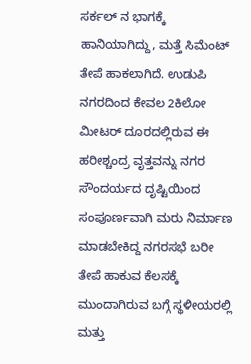ಸರ್ಕಲ್ ನ ಭಾಗಕ್ಕೆ ಹಾನಿಯಾಗಿದ್ದು, ಮತ್ತೆ ಸಿಮೆಂಟ್ ತೇಪೆ ಹಾಕಲಾಗಿದೆ. ಉಡುಪಿ ನಗರದಿಂದ ಕೇವಲ 2ಕಿಲೋ ಮೀಟರ್ ದೂರದಲ್ಲಿರುವ ಈ ಹರೀಶ್ಚಂದ್ರ ವೃತ್ತವನ್ನು ನಗರ ಸೌಂದರ್ಯದ ದೃಷ್ಟಿಯಿಂದ ಸಂಪೂರ್ಣವಾಗಿ ಮರು ನಿರ್ಮಾಣ ಮಾಡಬೇಕಿದ್ದ ನಗರಸಭೆ ಬರೀ ತೇಪೆ ಹಾಕುವ ಕೆಲಸಕ್ಕೆ ಮುಂದಾಗಿರುವ ಬಗ್ಗೆ ಸ್ಥಳೀಯರಲ್ಲಿ ಮತ್ತು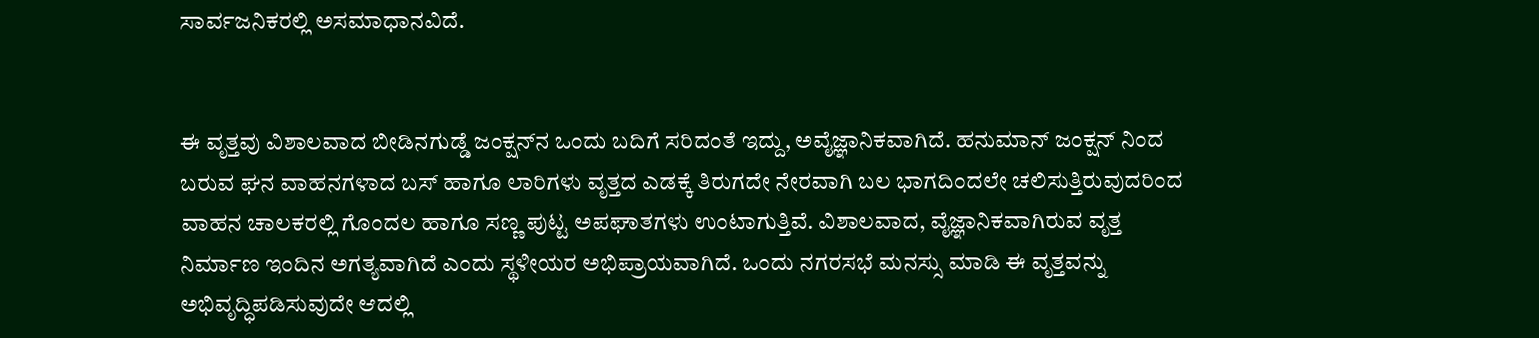ಸಾರ್ವಜನಿಕರಲ್ಲಿ ಅಸಮಾಧಾನವಿದೆ.


ಈ ವೃತ್ತವು ವಿಶಾಲವಾದ ಬೀಡಿನಗುಡ್ಡೆ ಜಂಕ್ಷನ್‌ನ ಒಂದು ಬದಿಗೆ ಸರಿದಂತೆ ಇದ್ದು, ಅವೈಜ್ಞಾನಿಕವಾಗಿದೆ. ಹನುಮಾನ್ ಜಂಕ್ಷನ್ ನಿಂದ ಬರುವ ಘನ ವಾಹನಗಳಾದ ಬಸ್ ಹಾಗೂ ಲಾರಿಗಳು ವೃತ್ತದ ಎಡಕ್ಕೆ ತಿರುಗದೇ ನೇರವಾಗಿ ಬಲ ಭಾಗದಿಂದಲೇ ಚಲಿಸುತ್ತಿರುವುದರಿಂದ ವಾಹನ ಚಾಲಕರಲ್ಲಿ ಗೊಂದಲ ಹಾಗೂ ಸಣ್ಣ ಪುಟ್ಟ ಅಪಘಾತಗಳು ಉಂಟಾಗುತ್ತಿವೆ. ವಿಶಾಲವಾದ, ವೈಜ್ಞಾನಿಕವಾಗಿರುವ ವೃತ್ತ ನಿರ್ಮಾಣ ಇಂದಿನ ಅಗತ್ಯವಾಗಿದೆ ಎಂದು ಸ್ಥಳೀಯರ ಅಭಿಪ್ರಾಯವಾಗಿದೆ. ಒಂದು ನಗರಸಭೆ ಮನಸ್ಸು ಮಾಡಿ ಈ ವೃತ್ತವನ್ನು ಅಭಿವೃದ್ಧಿಪಡಿಸುವುದೇ ಆದಲ್ಲಿ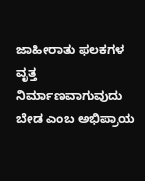ಜಾಹೀರಾತು ಫಲಕಗಳ ವೃತ್ತ ನಿರ್ಮಾಣವಾಗುವುದು ಬೇಡ ಎಂಬ ಅಭಿಪ್ರಾಯ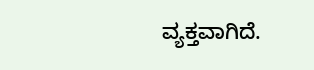ವ್ಯಕ್ತವಾಗಿದೆ.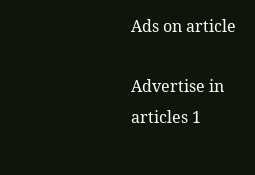Ads on article

Advertise in articles 1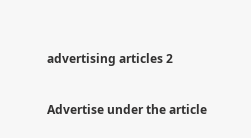advertising articles 2

Advertise under the article